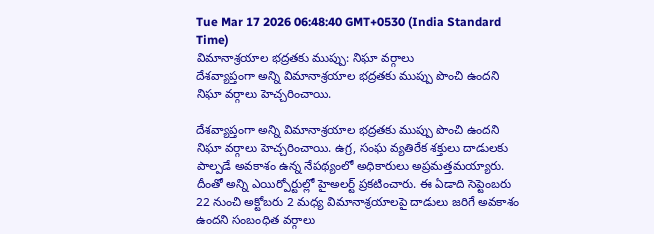Tue Mar 17 2026 06:48:40 GMT+0530 (India Standard Time)
విమానాశ్రయాల భద్రతకు ముప్పు: నిఘా వర్గాలు
దేశవ్యాప్తంగా అన్ని విమానాశ్రయాల భద్రతకు ముప్పు పొంచి ఉందని నిఘా వర్గాలు హెచ్చరించాయి.

దేశవ్యాప్తంగా అన్ని విమానాశ్రయాల భద్రతకు ముప్పు పొంచి ఉందని నిఘా వర్గాలు హెచ్చరించాయి. ఉగ్ర, సంఘ వ్యతిరేక శక్తులు దాడులకు పాల్పడే అవకాశం ఉన్న నేపథ్యంలో అధికారులు అప్రమత్తమయ్యారు. దీంతో అన్ని ఎయిర్పోర్టుల్లో హైఅలర్ట్ ప్రకటించారు. ఈ ఏడాది సెప్టెంబరు 22 నుంచి అక్టోబరు 2 మధ్య విమానాశ్రయాలపై దాడులు జరిగే అవకాశం ఉందని సంబంధిత వర్గాలు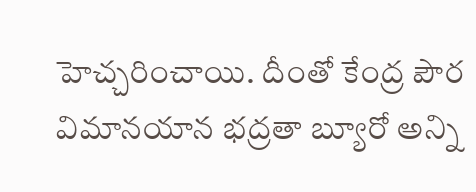హెచ్చరించాయి. దీంతో కేంద్ర పౌర విమానయాన భద్రతా బ్యూరో అన్ని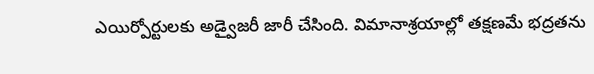ఎయిర్పోర్టులకు అడ్వైజరీ జారీ చేసింది. విమానాశ్రయాల్లో తక్షణమే భద్రతను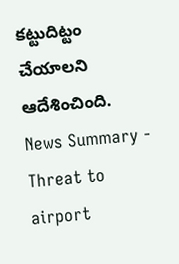కట్టుదిట్టం చేయాలని ఆదేశించింది.
News Summary - Threat to airport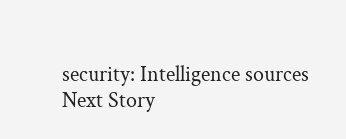security: Intelligence sources
Next Story